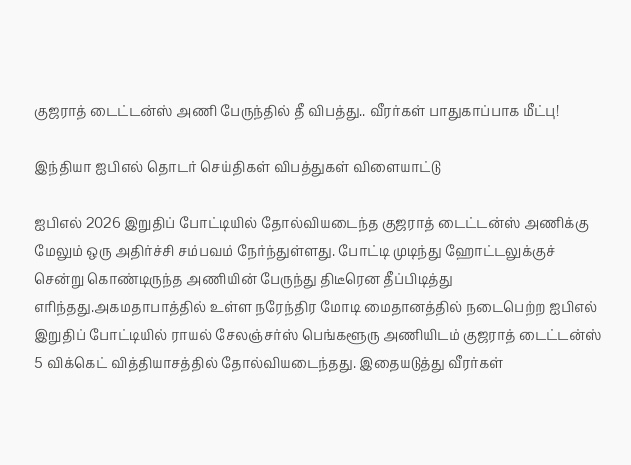குஜராத் டைட்டன்ஸ் அணி பேருந்தில் தீ விபத்து.. வீரர்கள் பாதுகாப்பாக மீட்பு!

இந்தியா ஐபிஎல் தொடர் செய்திகள் விபத்துகள் விளையாட்டு

ஐபிஎல் 2026 இறுதிப் போட்டியில் தோல்வியடைந்த குஜராத் டைட்டன்ஸ் அணிக்கு மேலும் ஒரு அதிர்ச்சி சம்பவம் நேர்ந்துள்ளது. போட்டி முடிந்து ஹோட்டலுக்குச் சென்று கொண்டிருந்த அணியின் பேருந்து திடீரென தீப்பிடித்து எரிந்தது.அகமதாபாத்தில் உள்ள நரேந்திர மோடி மைதானத்தில் நடைபெற்ற ஐபிஎல் இறுதிப் போட்டியில் ராயல் சேலஞ்சர்ஸ் பெங்களூரு அணியிடம் குஜராத் டைட்டன்ஸ் 5 விக்கெட் வித்தியாசத்தில் தோல்வியடைந்தது. இதையடுத்து வீரர்கள்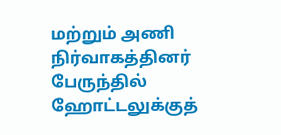மற்றும் அணி நிர்வாகத்தினர் பேருந்தில் ஹோட்டலுக்குத்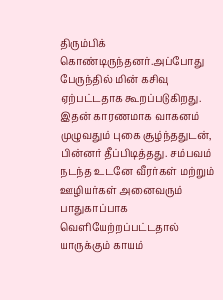திரும்பிக் கொண்டிருந்தனர்.அப்போது பேருந்தில் மின் கசிவு ஏற்பட்டதாக கூறப்படுகிறது. இதன் காரணமாக வாகனம் முழுவதும் புகை சூழ்ந்ததுடன், பின்னர் தீப்பிடித்தது. சம்பவம் நடந்த உடனே வீரர்கள் மற்றும் ஊழியர்கள் அனைவரும் பாதுகாப்பாக வெளியேற்றப்பட்டதால் யாருக்கும் காயம்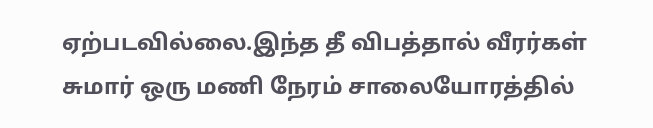ஏற்படவில்லை.இந்த தீ விபத்தால் வீரர்கள் சுமார் ஒரு மணி நேரம் சாலையோரத்தில்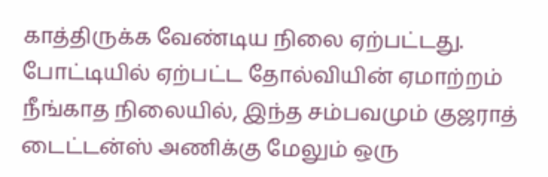காத்திருக்க வேண்டிய நிலை ஏற்பட்டது. போட்டியில் ஏற்பட்ட தோல்வியின் ஏமாற்றம் நீங்காத நிலையில், இந்த சம்பவமும் குஜராத் டைட்டன்ஸ் அணிக்கு மேலும் ஒரு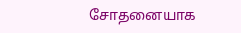சோதனையாக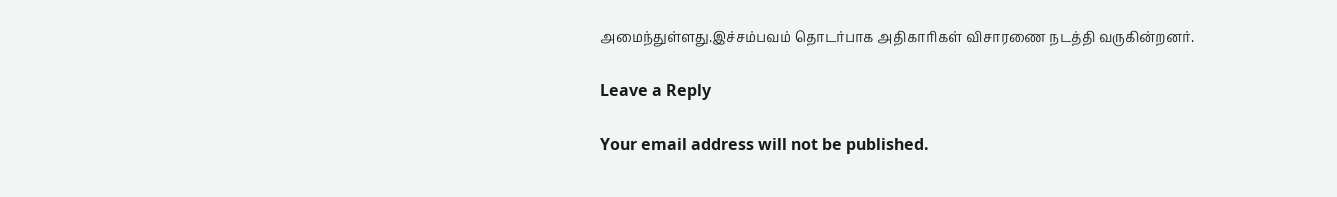அமைந்துள்ளது.இச்சம்பவம் தொடர்பாக அதிகாரிகள் விசாரணை நடத்தி வருகின்றனர்.

Leave a Reply

Your email address will not be published.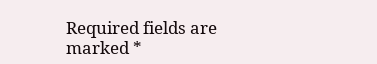Required fields are marked *